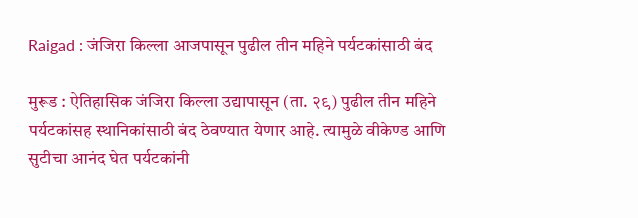Raigad : जंजिरा किल्ला आजपासून पुढील तीन महिने पर्यटकांसाठी बंद

मुरूड : ऐतिहासिक जंजिरा किल्‍ला उद्यापासून (ता. २९) पुढील तीन महिने पर्यटकांसह स्थानिकांसाठी बंद ठेवण्यात येणार आहे. त्‍यामुळे वीकेण्ड आणि सुटीचा आनंद घेत पर्यटकांनी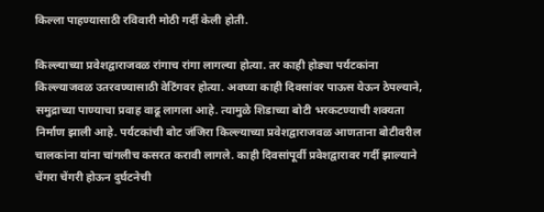किल्‍ला पाहण्यासाठी रविवारी मोठी गर्दी केली होती.

किल्ल्याच्या प्रवेशद्वाराजवळ रांगाच रांगा लागल्या होत्या. तर काही होड्या पर्यटकांना किल्‍ल्‍याजवळ उतरवण्यासाठी वेटिंगवर होत्‍या. अवघ्‍या काही दिवसांवर पाऊस येऊन ठेपल्‍याने, समुद्राच्या पाण्याचा प्रवाह वाढू लागला आहे. त्‍यामुळे शिडाच्या बोटी भरकटण्याची शक्‍यता निर्माण झाली आहे. पर्यटकांची बोट जंजिरा किल्‍ल्‍याच्या प्रवेशद्वाराजवळ आणताना बोटीवरील चालकांना यांना चांगलीच कसरत करावी लागले. काही दिवसांपूर्वी प्रवेशद्वारावर गर्दी झाल्‍याने चेंगरा चेंगरी होऊन दुर्घटनेची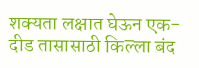शक्‍यता लक्षात घेऊन एक-दीड तासासाठी किल्‍ला बंद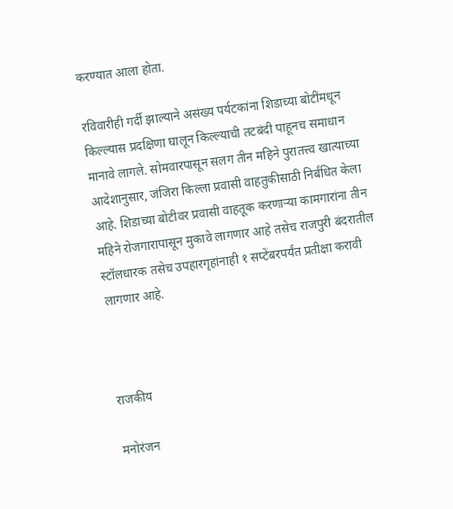करण्यात आला होता.

रविवारीही गर्दी झाल्‍याने असंख्य पर्यटकांना शिडाच्या बोटींमधून किल्ल्यास प्रदक्षिणा घालून किल्ल्याची तटबंदी पाहूनच समाधान मानावे लागले. सोमवारपासून सलग तीन महिने पुरातत्त्व खात्याच्या आदेशानुसार, जंजिरा किल्ला प्रवासी वाहतुकीसाठी निर्बंधित केला आहे. शिडाच्या बोटीवर प्रवासी वाहतूक करणाऱ्या कामगारांना तीन महिने रोजगारापासून मुकावे लागणार आहे तसेच राजपुरी बंदरातील स्टॉलधारक तसेच उपहारगृहांनाही १ सप्टेंबरपर्यंत प्रतीक्षा करावी लागणार आहे.



राजकीय

मनोरंजन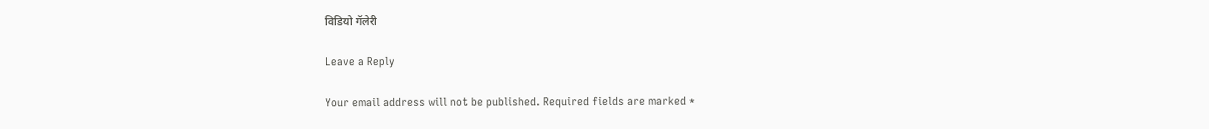विडियो गॅलेरी

Leave a Reply

Your email address will not be published. Required fields are marked *